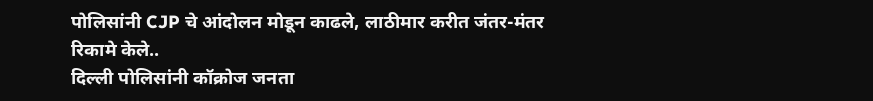पोलिसांनी CJP चे आंदोलन मोडून काढले, लाठीमार करीत जंतर-मंतर रिकामे केले..
दिल्ली पोलिसांनी कॉक्रोज जनता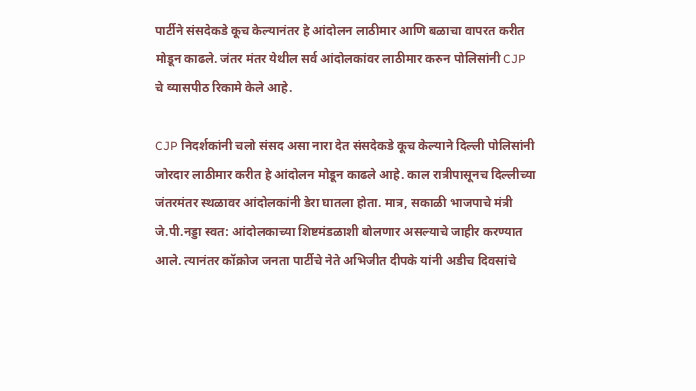पार्टीने संसदेकडे कूच केल्यानंतर हे आंदोलन लाठीमार आणि बळाचा वापरत करीत मोडून काढले. जंतर मंतर येथील सर्व आंदोलकांवर लाठीमार करुन पोलिसांनी CJP चे व्यासपीठ रिकामे केले आहे.

CJP निदर्शकांनी चलो संसद असा नारा देत संसदेकडे कूच केल्याने दिल्ली पोलिसांनी जोरदार लाठीमार करीत हे आंदोलन मोडून काढले आहे. काल रात्रीपासूनच दिल्लीच्या जंतरमंतर स्थळावर आंदोलकांनी डेरा घातला होता. मात्र, सकाळी भाजपाचे मंत्री जे.पी.नड्डा स्वत: आंदोलकाच्या शिष्टमंडळाशी बोलणार असल्याचे जाहीर करण्यात आले. त्यानंतर कॉक्रोज जनता पार्टीचे नेते अभिजीत दीपके यांनी अडीच दिवसांचे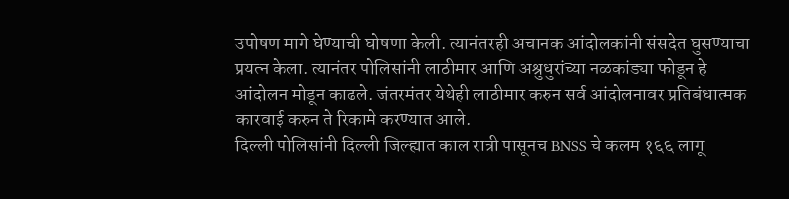उपोषण मागे घेण्याची घोषणा केली. त्यानंतरही अचानक आंदोलकांनी संसदेत घुसण्याचा प्रयत्न केला. त्यानंतर पोलिसांनी लाठीमार आणि अश्रुधुरांच्या नळकांड्या फोडून हे आंदोलन मोडून काढले. जंतरमंतर येथेही लाठीमार करुन सर्व आंदोलनावर प्रतिबंधात्मक कारवाई करुन ते रिकामे करण्यात आले.
दिल्ली पोलिसांनी दिल्ली जिल्ह्यात काल रात्री पासूनच BNSS चे कलम १६६ लागू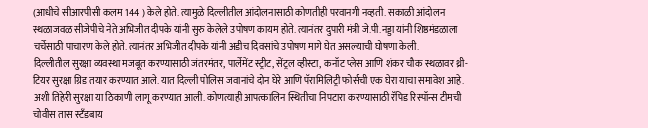(आधीचे सीआरपीसी कलम 144 ) केले होते. त्यामुळे दिल्लीतील आंदोलनासाठी कोणतीही परवानगी नव्हती. सकाळी आंदोलन स्थळाजवळ सीजेपीचे नेते अभिजीत दीपके यांनी सुरु केलेले उपोषण कायम होते. त्यानंतर दुपारी मंत्री जे.पी.नड्डा यांनी शिष्ठमंडळाला चर्चेसाठी पाचारण केले होते. त्यानंतर अभिजीत दीपके यांनी अडीच दिवसांचे उपोषण मागे घेत असल्याची घोषणा केली.
दिल्लीतील सुरक्षा व्यवस्था मजबूत करण्यासाठी जंतरमंतर, पार्लेमेंट स्ट्रीट, सेंट्रल व्हीस्टा, कनॉट प्लेस आणि शंकर चौक स्थळावर थ्री-टियर सुरक्षा ग्रिड तयार करण्यात आले. यात दिल्ली पोलिस जवानांचे दोन घेरे आणि पॅरामिलिट्री फोर्सची एक घेरा याचा समावेश आहे. अशी तिहेरी सुरक्षा या ठिकाणी लागू करण्यात आली. कोणत्याही आपत्कालिन स्थितीचा निपटारा करण्यासाठी रॅपिड रिस्पॉन्स टीमची चोवीस तास स्टँडबाय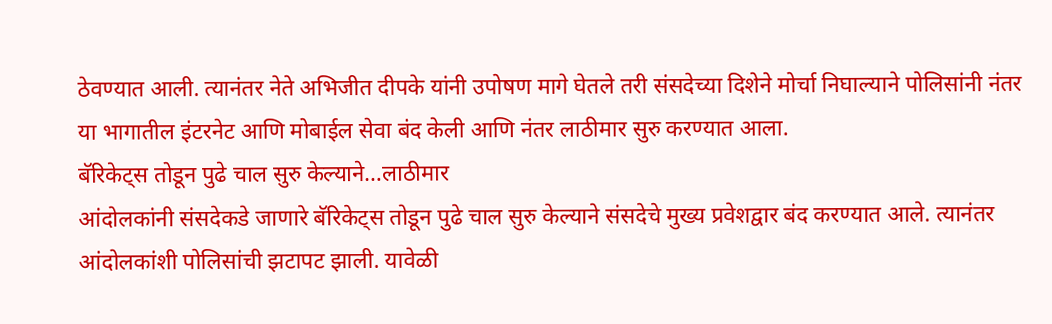ठेवण्यात आली. त्यानंतर नेते अभिजीत दीपके यांनी उपोषण मागे घेतले तरी संसदेच्या दिशेने मोर्चा निघाल्याने पोलिसांनी नंतर या भागातील इंटरनेट आणि मोबाईल सेवा बंद केली आणि नंतर लाठीमार सुरु करण्यात आला.
बॅरिकेट्स तोडून पुढे चाल सुरु केल्याने…लाठीमार
आंदोलकांनी संसदेकडे जाणारे बॅरिकेट्स तोडून पुढे चाल सुरु केल्याने संसदेचे मुख्य प्रवेशद्वार बंद करण्यात आले. त्यानंतर आंदोलकांशी पोलिसांची झटापट झाली. यावेळी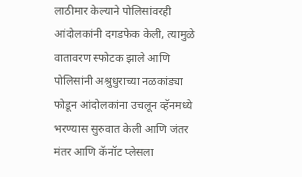लाठीमार केल्याने पोलिसांवरही आंदोलकांनी दगडफेक केली, त्यामुळे वातावरण स्फोटक झाले आणि पोलिसांनी अश्रुधुराच्या नळकांड्या फोडून आंदोलकांना उचलून व्हॅनमध्ये भरण्यास सुरुवात केली आणि जंतर मंतर आणि कॅनॉट प्लेसला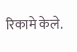रिकामे केले.